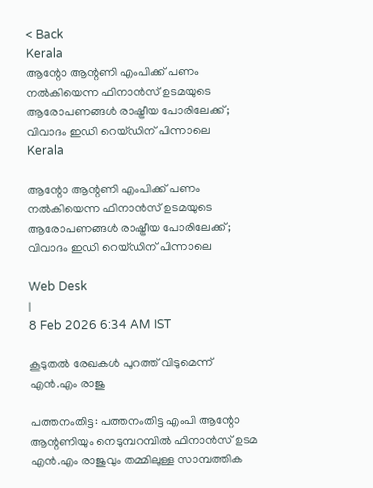< Back
Kerala
ആന്റോ ആന്റണി എംപിക്ക് പണം നൽകിയെന്ന ഫിനാൻസ് ഉടമയുടെ ആരോപണങ്ങള്‍ രാഷ്ട്രീയ പോരിലേക്ക്; വിവാദം ഇഡി റെയ്ഡിന് പിന്നാലെ
Kerala

ആന്റോ ആന്റണി എംപിക്ക് പണം നൽകിയെന്ന ഫിനാൻസ് ഉടമയുടെ ആരോപണങ്ങള്‍ രാഷ്ട്രീയ പോരിലേക്ക്; വിവാദം ഇഡി റെയ്ഡിന് പിന്നാലെ

Web Desk
|
8 Feb 2026 6:34 AM IST

കൂടുതല്‍ രേഖകള്‍ പുറത്ത് വിടുമെന്ന് എൻ.എം രാജു

പത്തനംതിട്ട: പത്തനംതിട്ട എംപി ആന്റോ ആന്റണിയും നെടുമ്പറമ്പിൽ ഫിനാൻസ് ഉടമ എൻ.എം രാജുവും തമ്മിലുള്ള സാമ്പത്തിക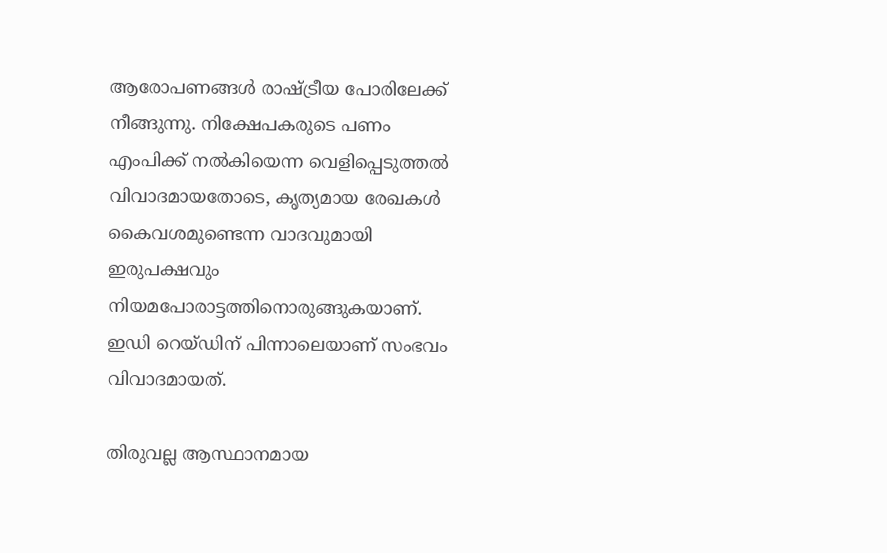ആരോപണങ്ങൾ രാഷ്ട്രീയ പോരിലേക്ക് നീങ്ങുന്നു. നിക്ഷേപകരുടെ പണം എംപിക്ക് നൽകിയെന്ന വെളിപ്പെടുത്തൽ വിവാദമായതോടെ, കൃത്യമായ രേഖകൾ കൈവശമുണ്ടെന്ന വാദവുമായി ഇരുപക്ഷവും നിയമപോരാട്ടത്തിനൊരുങ്ങുകയാണ്. ഇഡി റെയ്ഡിന് പിന്നാലെയാണ് സംഭവം വിവാദമായത്.

തിരുവല്ല ആസ്ഥാനമായ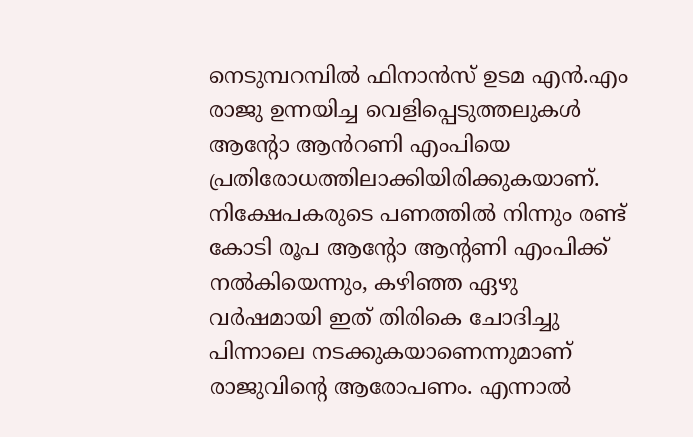നെടുമ്പറമ്പിൽ ഫിനാൻസ് ഉടമ എൻ.എം രാജു ഉന്നയിച്ച വെളിപ്പെടുത്തലുകൾ ആൻ്റോ ആൻറണി എംപിയെ പ്രതിരോധത്തിലാക്കിയിരിക്കുകയാണ്. നിക്ഷേപകരുടെ പണത്തിൽ നിന്നും രണ്ട് കോടി രൂപ ആന്റോ ആന്റണി എംപിക്ക് നൽകിയെന്നും, കഴിഞ്ഞ ഏഴു വർഷമായി ഇത് തിരികെ ചോദിച്ചു പിന്നാലെ നടക്കുകയാണെന്നുമാണ് രാജുവിന്റെ ആരോപണം. എന്നാൽ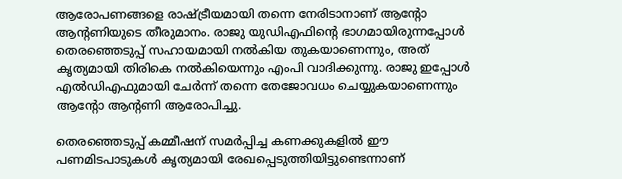ആരോപണങ്ങളെ രാഷ്ട്രീയമായി തന്നെ നേരിടാനാണ് ആന്റോ ആന്റണിയുടെ തീരുമാനം. രാജു യുഡിഎഫിന്റെ ഭാഗമായിരുന്നപ്പോൾ തെരഞ്ഞെടുപ്പ് സഹായമായി നൽകിയ തുകയാണെന്നും, അത് കൃത്യമായി തിരികെ നൽകിയെന്നും എംപി വാദിക്കുന്നു. രാജു ഇപ്പോൾ എൽഡിഎഫുമായി ചേർന്ന് തന്നെ തേജോവധം ചെയ്യുകയാണെന്നും ആന്റോ ആന്റണി ആരോപിച്ചു.

തെരഞ്ഞെടുപ്പ് കമ്മീഷന് സമർപ്പിച്ച കണക്കുകളിൽ ഈ പണമിടപാടുകൾ കൃത്യമായി രേഖപ്പെടുത്തിയിട്ടുണ്ടെന്നാണ്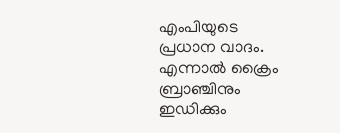എംപിയുടെ പ്രധാന വാദം. എന്നാൽ ക്രൈം ബ്രാഞ്ചിനും ഇഡിക്കും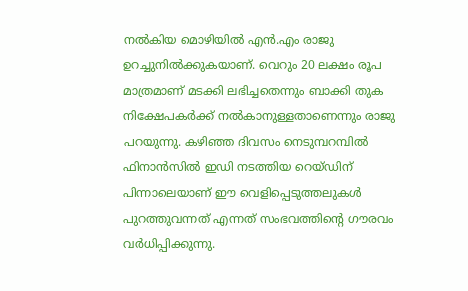നൽകിയ മൊഴിയിൽ എൻ.എം രാജു ഉറച്ചുനിൽക്കുകയാണ്. വെറും 20 ലക്ഷം രൂപ മാത്രമാണ് മടക്കി ലഭിച്ചതെന്നും ബാക്കി തുക നിക്ഷേപകർക്ക് നൽകാനുള്ളതാണെന്നും രാജു പറയുന്നു. കഴിഞ്ഞ ദിവസം നെടുമ്പറമ്പിൽ ഫിനാൻസിൽ ഇഡി നടത്തിയ റെയ്ഡിന് പിന്നാലെയാണ് ഈ വെളിപ്പെടുത്തലുകൾ പുറത്തുവന്നത് എന്നത് സംഭവത്തിന്റെ ഗൗരവം വർധിപ്പിക്കുന്നു.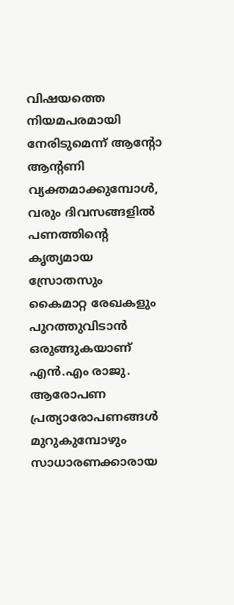വിഷയത്തെ നിയമപരമായി നേരിടുമെന്ന് ആന്റോ ആന്റണി വ്യക്തമാക്കുമ്പോൾ, വരും ദിവസങ്ങളിൽ പണത്തിന്റെ കൃത്യമായ സ്രോതസും കൈമാറ്റ രേഖകളും പുറത്തുവിടാൻ ഒരുങ്ങുകയാണ് എൻ.എം രാജു. ആരോപണ പ്രത്യാരോപണങ്ങൾ മുറുകുമ്പോഴും സാധാരണക്കാരായ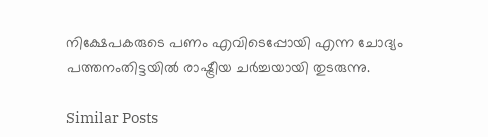നിക്ഷേപകരുടെ പണം എവിടെപ്പോയി എന്ന ചോദ്യം പത്തനംതിട്ടയിൽ രാഷ്ട്രീയ ചർച്ചയായി തുടരുന്നു.

Similar Posts